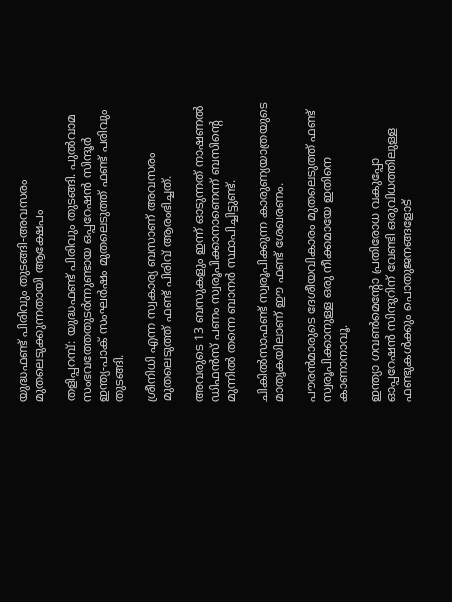യുദ്ധഫണ്ട് പിരിവും തുടങ്ങി-അവസരം മുതലെടുക്കുന്നതായി ആക്ഷേപം

തളിപ്പറമ്പ്: യുദ്ധഫണ്ട് പിരിവും തുടങ്ങി. പുല്‍വാമ സംഭവത്തേതുടര്‍ന്നുണ്ടായ ഒപ്പറേഷന്‍ സിന്ദൂര്‍ ഇന്ത്യ-പാക് സംഘര്‍ഷം മുതലെടുത്ത് ഫണ്ട് പരിവും തുടങ്ങി.

ശ്രീനിധി എന്ന സ്വകാര്യ ബസാണ് അവസരം മുതലെടുത്ത് ഫണ്ട് പിരിവ് ആരംഭിച്ചത്.

അവരുടെ 13 ബസുകളും ഇന്ന് ഓടുന്നത് നാഷണല്‍ ഡിഫന്‍സ് പണം സ്വരൂപിക്കാനാണെന്ന് ബസിന്റെ മുന്നില്‍ തന്നെ ബാനര്‍ സ്ഥാപിച്ചിട്ടുണ്ട്.

ചികില്‍സാഫണ്ട് സ്വരൂപിക്കുന്ന കാരുണ്യയാത്രയുടെ മാതൃകയിലാണ് ഈ ഫണ്ട് ശേഖരണം.

പൗരന്‍മാരുടെ ദേശീയവികാരം മുതലെടുത്ത് ഫണ്ട് സ്വരൂപിക്കാനുള്ള ഒരു നീക്കമായേ ഇതിനെ കാണാനാവൂ.

ഇന്ത്യാ ഗവണ്‍മെന്റോ പ്രതിരോധ വകുപ്പോ ഓപ്പറേഷന്‍ സിന്ദുറിന് വേണ്ടി ഒരുവിധത്തിലുള്ള ഫണ്ടുകള്‍ക്കും പൊതുജനങ്ങളോട്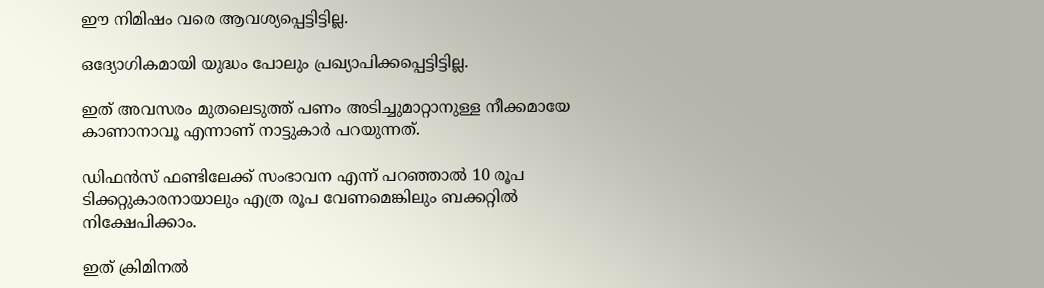ഈ നിമിഷം വരെ ആവശ്യപ്പെട്ടിട്ടില്ല.

ഒദ്യോഗികമായി യുദ്ധം പോലും പ്രഖ്യാപിക്കപ്പെട്ടിട്ടില്ല.

ഇത് അവസരം മുതലെടുത്ത് പണം അടിച്ചുമാറ്റാനുള്ള നീക്കമായേ കാണാനാവൂ എന്നാണ് നാട്ടുകാര്‍ പറയുന്നത്.

ഡിഫന്‍സ് ഫണ്ടിലേക്ക് സംഭാവന എന്ന് പറഞ്ഞാല്‍ 10 രൂപ ടിക്കറ്റുകാരനായാലും എത്ര രൂപ വേണമെങ്കിലും ബക്കറ്റില്‍ നിക്ഷേപിക്കാം.

ഇത് ക്രിമിനല്‍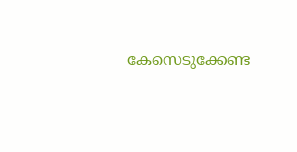കേസെടുക്കേണ്ട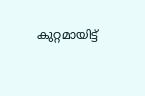കുറ്റമായിട്ട്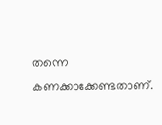തന്നെ കണക്കാക്കേണ്ടതാണ്.